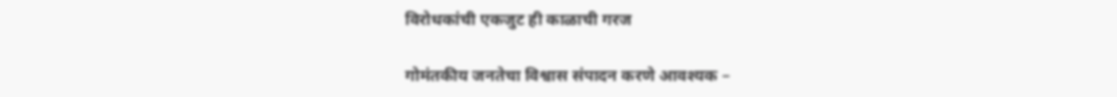विरोधकांची एकजुट ही काळाची गरज

गोमंतकीय जनतेचा विश्वास संपादन करणे आवश्यक –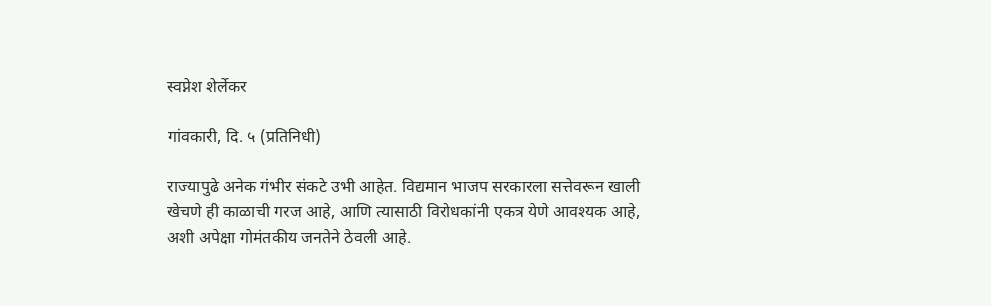स्वप्नेश शेर्लेकर

गांवकारी, दि. ५ (प्रतिनिधी)

राज्यापुढे अनेक गंभीर संकटे उभी आहेत. विद्यमान भाजप सरकारला सत्तेवरून खाली खेचणे ही काळाची गरज आहे, आणि त्यासाठी विरोधकांनी एकत्र येणे आवश्यक आहे, अशी अपेक्षा गोमंतकीय जनतेने ठेवली आहे.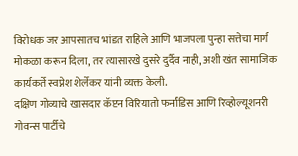विरोधक जर आपसातच भांडत राहिले आणि भाजपला पुन्हा सत्तेचा मार्ग मोकळा करून दिला, तर त्यासारखे दुसरे दुर्दैव नाही, अशी खंत सामाजिक कार्यकर्ते स्वप्नेश शेर्लेकर यांनी व्यक्त केली.
दक्षिण गोव्याचे खासदार कॅप्टन विरियातो फर्नांडिस आणि रिव्होल्यूशनरी गोवन्स पार्टीचे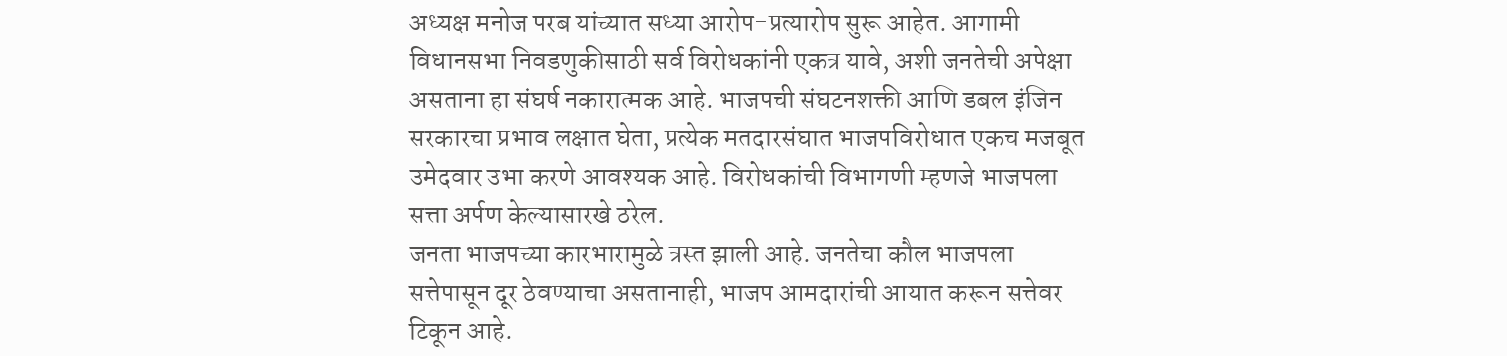अध्यक्ष मनोज परब यांच्यात सध्या आरोप-प्रत्यारोप सुरू आहेत. आगामी विधानसभा निवडणुकीसाठी सर्व विरोधकांनी एकत्र यावे, अशी जनतेची अपेक्षा असताना हा संघर्ष नकारात्मक आहे. भाजपची संघटनशक्ती आणि डबल इंजिन सरकारचा प्रभाव लक्षात घेता, प्रत्येक मतदारसंघात भाजपविरोधात एकच मजबूत उमेदवार उभा करणे आवश्यक आहे. विरोधकांची विभागणी म्हणजे भाजपला सत्ता अर्पण केल्यासारखे ठरेल.
जनता भाजपच्या कारभारामुळे त्रस्त झाली आहे. जनतेचा कौल भाजपला सत्तेपासून दूर ठेवण्याचा असतानाही, भाजप आमदारांची आयात करून सत्तेवर टिकून आहे.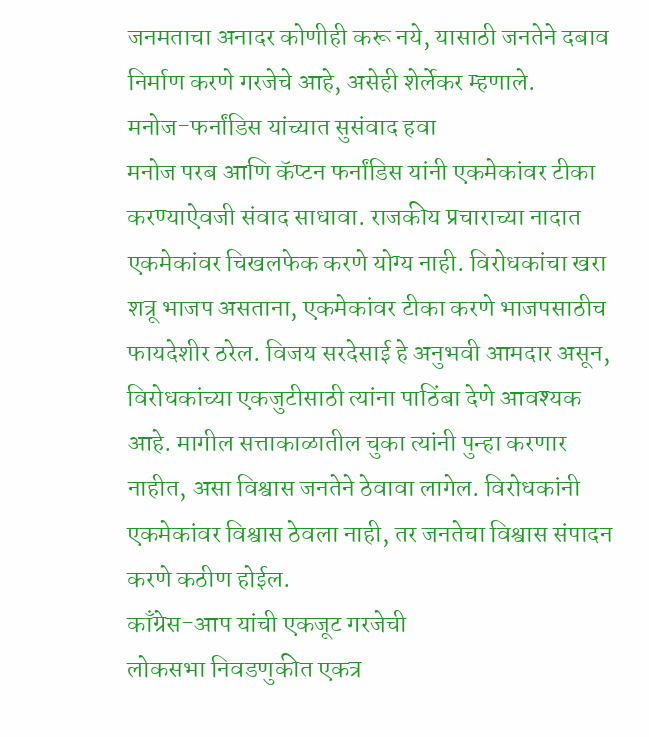जनमताचा अनादर कोणीही करू नये, यासाठी जनतेने दबाव निर्माण करणे गरजेचे आहे, असेही शेर्लेकर म्हणाले.
मनोज-फर्नांडिस यांच्यात सुसंवाद हवा
मनोज परब आणि कॅप्टन फर्नांडिस यांनी एकमेकांवर टीका करण्याऐवजी संवाद साधावा. राजकीय प्रचाराच्या नादात एकमेकांवर चिखलफेक करणे योग्य नाही. विरोधकांचा खरा शत्रू भाजप असताना, एकमेकांवर टीका करणे भाजपसाठीच फायदेशीर ठरेल. विजय सरदेसाई हे अनुभवी आमदार असून, विरोधकांच्या एकजुटीसाठी त्यांना पाठिंबा देणे आवश्यक आहे. मागील सत्ताकाळातील चुका त्यांनी पुन्हा करणार नाहीत, असा विश्वास जनतेने ठेवावा लागेल. विरोधकांनी एकमेकांवर विश्वास ठेवला नाही, तर जनतेचा विश्वास संपादन करणे कठीण होईल.
काँग्रेस-आप यांची एकजूट गरजेची
लोकसभा निवडणुकीत एकत्र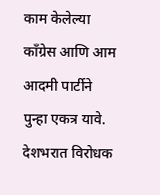काम केलेल्या काँग्रेस आणि आम आदमी पार्टीने पुन्हा एकत्र यावे. देशभरात विरोधक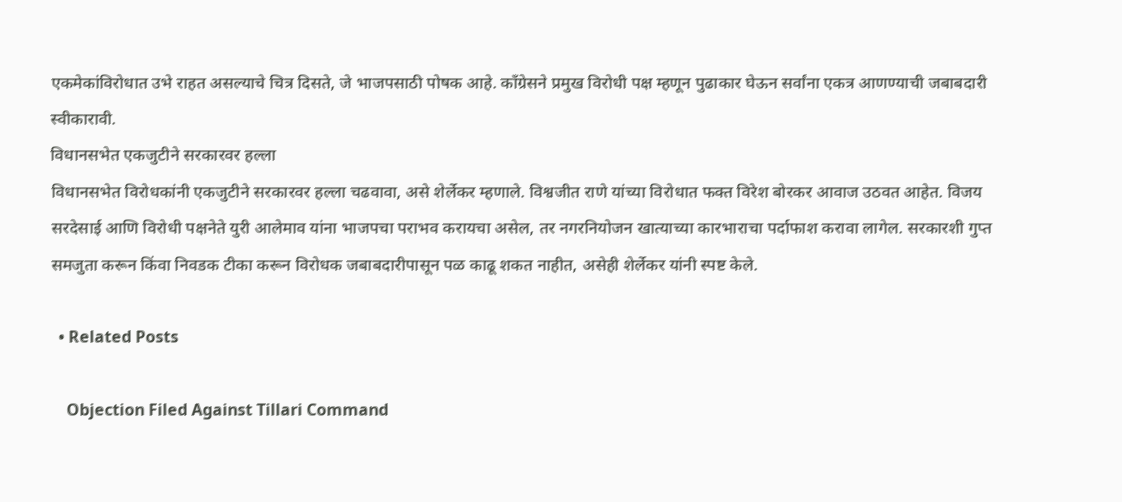एकमेकांविरोधात उभे राहत असल्याचे चित्र दिसते, जे भाजपसाठी पोषक आहे. काँग्रेसने प्रमुख विरोधी पक्ष म्हणून पुढाकार घेऊन सर्वांना एकत्र आणण्याची जबाबदारी स्वीकारावी.
विधानसभेत एकजुटीने सरकारवर हल्ला
विधानसभेत विरोधकांनी एकजुटीने सरकारवर हल्ला चढवावा, असे शेर्लेकर म्हणाले. विश्वजीत राणे यांच्या विरोधात फक्त विरेश बोरकर आवाज उठवत आहेत. विजय सरदेसाई आणि विरोधी पक्षनेते युरी आलेमाव यांना भाजपचा पराभव करायचा असेल, तर नगरनियोजन खात्याच्या कारभाराचा पर्दाफाश करावा लागेल. सरकारशी गुप्त समजुता करून किंवा निवडक टीका करून विरोधक जबाबदारीपासून पळ काढू शकत नाहीत, असेही शेर्लेकर यांनी स्पष्ट केले.

  • Related Posts

    Objection Filed Against Tillari Command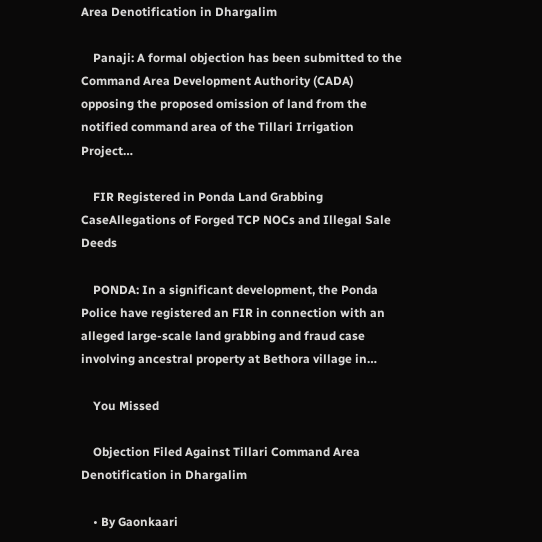Area Denotification in Dhargalim

    Panaji: A formal objection has been submitted to the Command Area Development Authority (CADA) opposing the proposed omission of land from the notified command area of the Tillari Irrigation Project…

    FIR Registered in Ponda Land Grabbing CaseAllegations of Forged TCP NOCs and Illegal Sale Deeds

    PONDA: In a significant development, the Ponda Police have registered an FIR in connection with an alleged large-scale land grabbing and fraud case involving ancestral property at Bethora village in…

    You Missed

    Objection Filed Against Tillari Command Area Denotification in Dhargalim

    • By Gaonkaari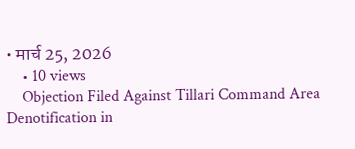• मार्च 25, 2026
    • 10 views
    Objection Filed Against Tillari Command Area Denotification in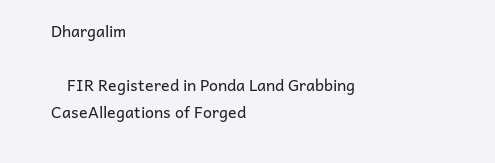Dhargalim

    FIR Registered in Ponda Land Grabbing CaseAllegations of Forged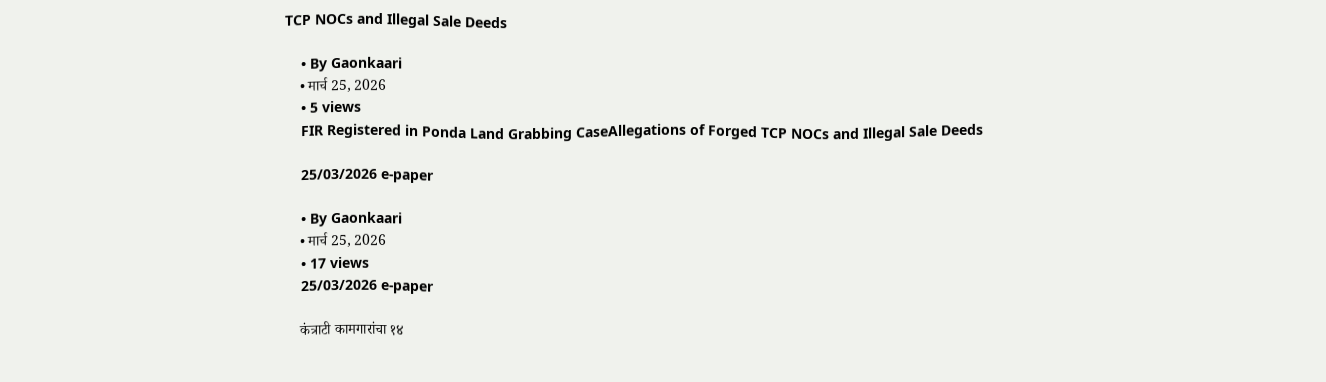TCP NOCs and Illegal Sale Deeds

    • By Gaonkaari
    • मार्च 25, 2026
    • 5 views
    FIR Registered in Ponda Land Grabbing CaseAllegations of Forged TCP NOCs and Illegal Sale Deeds

    25/03/2026 e-paper

    • By Gaonkaari
    • मार्च 25, 2026
    • 17 views
    25/03/2026 e-paper

    कंत्राटी कामगारांचा १४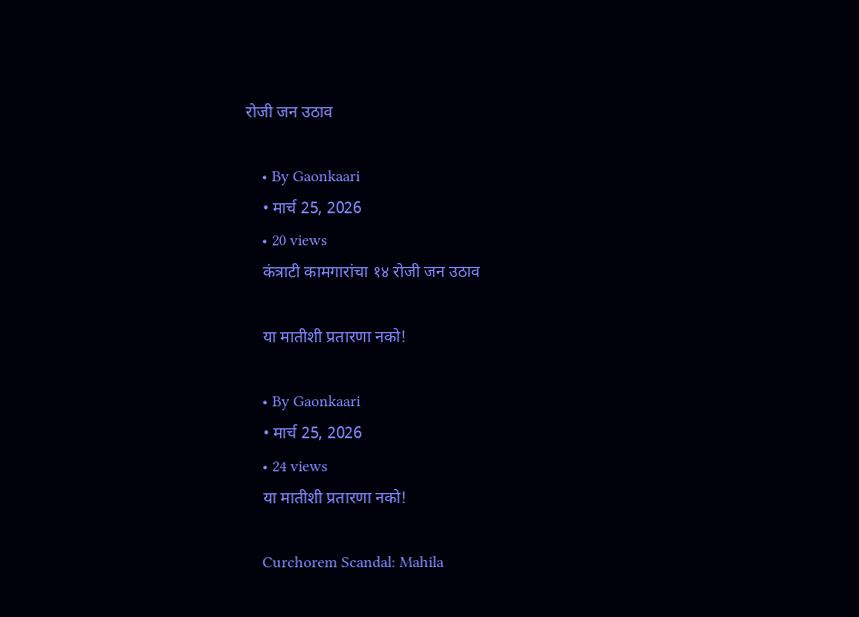रोजी जन उठाव

    • By Gaonkaari
    • मार्च 25, 2026
    • 20 views
    कंत्राटी कामगारांचा १४ रोजी जन उठाव

    या मातीशी प्रतारणा नको!

    • By Gaonkaari
    • मार्च 25, 2026
    • 24 views
    या मातीशी प्रतारणा नको!

    Curchorem Scandal: Mahila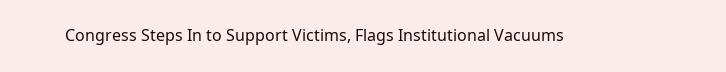Congress Steps In to Support Victims, Flags Institutional Vacuums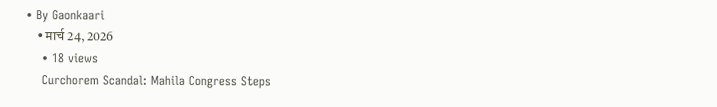• By Gaonkaari
    • मार्च 24, 2026
    • 18 views
    Curchorem Scandal: Mahila Congress Steps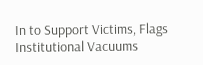In to Support Victims, Flags Institutional Vacuums